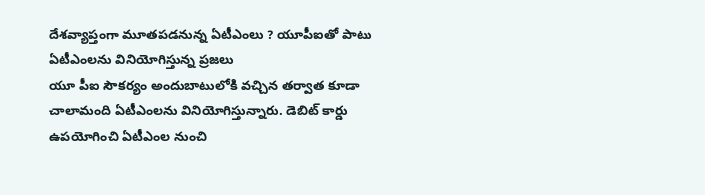దేశవ్యాప్తంగా మూతపడనున్న ఏటీఎంలు ? యూపీఐతో పాటు ఏటీఎంలను వినియోగిస్తున్న ప్రజలు
యూ పీఐ సౌకర్యం అందుబాటులోకి వచ్చిన తర్వాత కూడా చాలామంది ఏటీఎంలను వినియోగిస్తున్నారు. డెబిట్ కార్డు ఉపయోగించి ఏటీఎంల నుంచి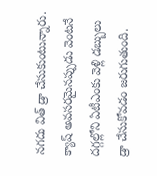నగదు విత్ డ్రా చేసుకుంటున్నారు. క్యాష్ అవసరమైనప్పుడు వెంటనే దగ్గల్లోని ఏటీఎంకు వెళ్లి డబ్బులు డ్రా చేసుకోవడం జరుగుతుంది.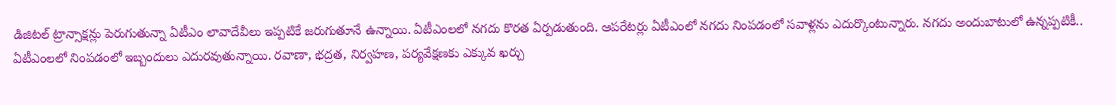డిజిటల్ ట్రాన్సాక్షన్లు పెరుగుతున్నా ఏటీఎం లావాదేవీలు ఇప్పటికే జరుగుతూనే ఉన్నాయి. ఏటీఎంలలో నగదు కొరత ఏర్పడుతుంది. ఆపరేటర్లు ఏటీఎంలో నగదు నింపడంలో సవాళ్లను ఎదుర్కొంటున్నారు. నగదు అందుబాటులో ఉన్నప్పటికీ.. ఏటీఎంలలో నింపడంలో ఇబ్బందులు ఎదురవుతున్నాయి. రవాణా, భద్రత, నిర్వహణ, పర్యవేక్షణకు ఎక్కువ ఖర్చు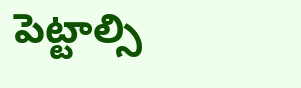పెట్టాల్సి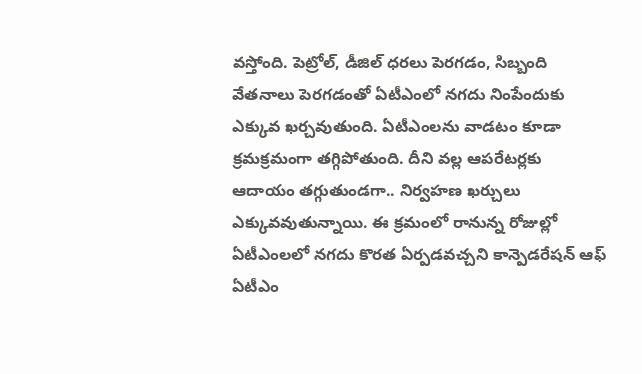వస్తోంది. పెట్రోల్, డీజిల్ ధరలు పెరగడం, సిబ్బంది వేతనాలు పెరగడంతో ఏటీఎంలో నగదు నింపేందుకు ఎక్కువ ఖర్చవుతుంది. ఏటీఎంలను వాడటం కూడా క్రమక్రమంగా తగ్గిపోతుంది. దీని వల్ల ఆపరేటర్లకు ఆదాయం తగ్గుతుండగా.. నిర్వహణ ఖర్చులు ఎక్కువవుతున్నాయి. ఈ క్రమంలో రానున్న రోజుల్లో ఏటీఎంలలో నగదు కొరత ఏర్పడవచ్చని కాన్పెడరేషన్ ఆఫ్ ఏటీఎం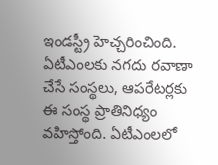ఇండస్ట్రీ హెచ్చరించింది. ఏటీఎంలకు నగదు రవాణా చేసే సంస్థలు, ఆపరేటర్లకు ఈ సంస్థ ప్రాతినిధ్యం వహిస్తోంది. ఏటీఎంలలో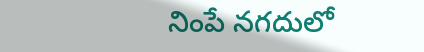నింపే నగదులో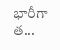భారీగా త...